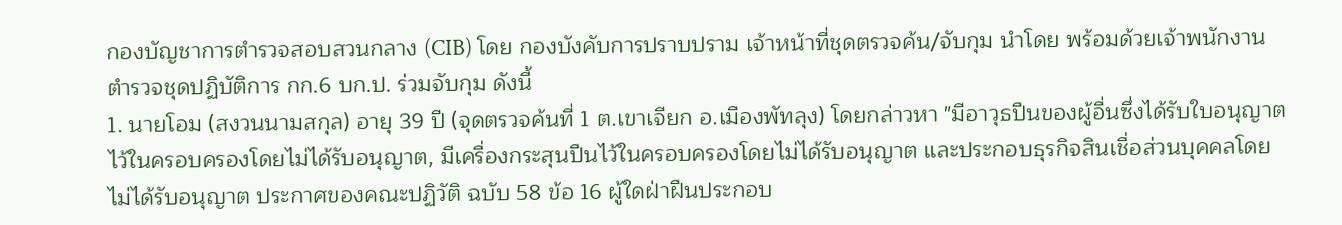กองบัญชาการตำรวจสอบสวนกลาง (CIB) โดย กองบังคับการปราบปราม เจ้าหน้าที่ชุดตรวจค้น/จับกุม นำโดย พร้อมด้วยเจ้าพนักงานตำรวจชุดปฏิบัติการ กก.6 บก.ป. ร่วมจับกุม ดังนี้
1. นายโอม (สงวนนามสกุล) อายุ 39 ปี (จุดตรวจค้นที่ 1 ต.เขาเจียก อ.เมืองพัทลุง) โดยกล่าวหา "มีอาวุธปืนของผู้อื่นซึ่งได้รับใบอนุญาตไว้ในครอบครองโดยไม่ได้รับอนุญาต, มีเครื่องกระสุนปืนไว้ในครอบครองโดยไม่ได้รับอนุญาต และประกอบธุรกิจสินเชื่อส่วนบุคคลโดยไม่ได้รับอนุญาต ประกาศของคณะปฏิวัติ ฉบับ 58 ข้อ 16 ผู้ใดฝ่าฝืนประกอบ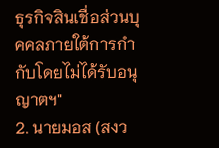ธุรกิจสินเชื่อส่วนบุคคลภายใต้การกำกับโดยไม่ได้รับอนุญาตฯ"
2. นายมอส (สงว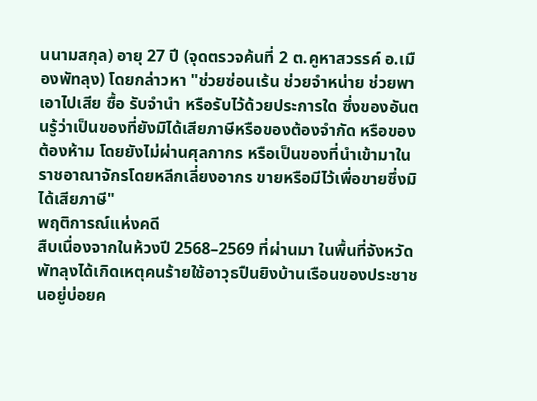นนามสกุล) อายุ 27 ปี (จุดตรวจค้นที่ 2 ต.คูหาสวรรค์ อ.เมืองพัทลุง) โดยกล่าวหา "ช่วยซ่อนเร้น ช่วยจำหน่าย ช่วยพาเอาไปเสีย ซื้อ รับจำนำ หรือรับไว้ด้วยประการใด ซึ่งของอันตนรู้ว่าเป็นของที่ยังมิได้เสียภาษีหรือของต้องจำกัด หรือของต้องห้าม โดยยังไม่ผ่านศุลกากร หรือเป็นของที่นำเข้ามาในราชอาณาจักรโดยหลีกเลี่ยงอากร ขายหรือมีไว้เพื่อขายซึ่งมิได้เสียภาษี"
พฤติการณ์แห่งคดี
สืบเนื่องจากในห้วงปี 2568–2569 ที่ผ่านมา ในพื้นที่จังหวัดพัทลุงได้เกิดเหตุคนร้ายใช้อาวุธปืนยิงบ้านเรือนของประชาชนอยู่บ่อยค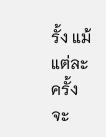รั้ง แม้แต่ละครั้งจะ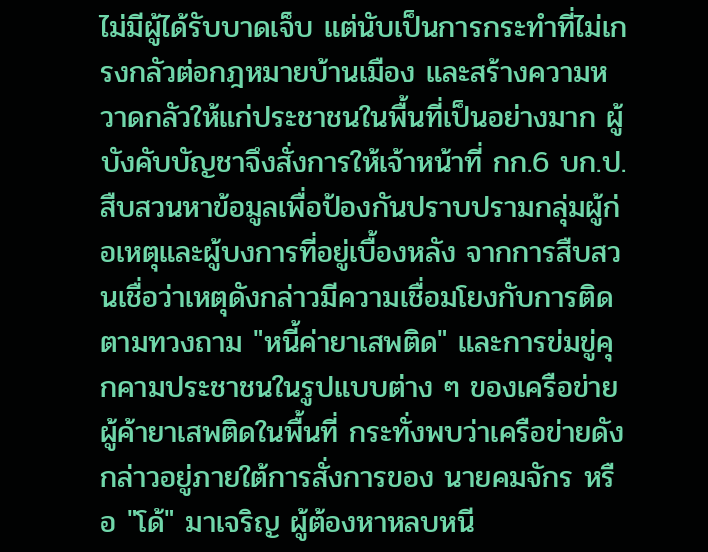ไม่มีผู้ได้รับบาดเจ็บ แต่นับเป็นการกระทำที่ไม่เกรงกลัวต่อกฎหมายบ้านเมือง และสร้างความหวาดกลัวให้แก่ประชาชนในพื้นที่เป็นอย่างมาก ผู้บังคับบัญชาจึงสั่งการให้เจ้าหน้าที่ กก.6 บก.ป. สืบสวนหาข้อมูลเพื่อป้องกันปราบปรามกลุ่มผู้ก่อเหตุและผู้บงการที่อยู่เบื้องหลัง จากการสืบสวนเชื่อว่าเหตุดังกล่าวมีความเชื่อมโยงกับการติดตามทวงถาม "หนี้ค่ายาเสพติด" และการข่มขู่คุกคามประชาชนในรูปแบบต่าง ๆ ของเครือข่ายผู้ค้ายาเสพติดในพื้นที่ กระทั่งพบว่าเครือข่ายดังกล่าวอยู่ภายใต้การสั่งการของ นายคมจักร หรือ "โด้" มาเจริญ ผู้ต้องหาหลบหนี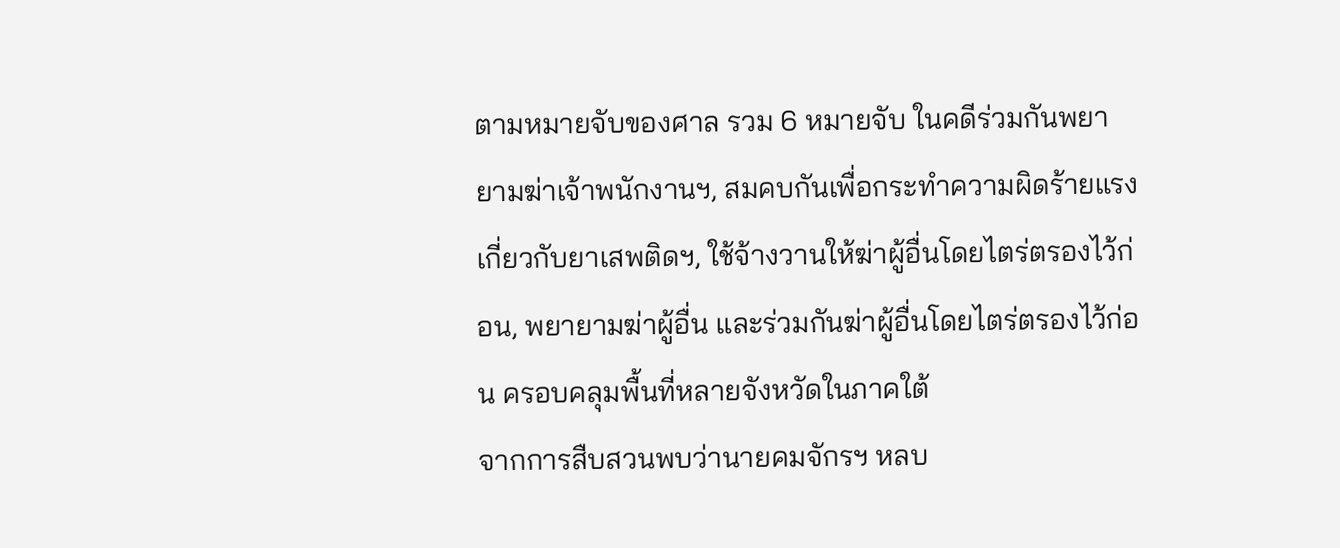ตามหมายจับของศาล รวม 6 หมายจับ ในคดีร่วมกันพยายามฆ่าเจ้าพนักงานฯ, สมคบกันเพื่อกระทำความผิดร้ายแรงเกี่ยวกับยาเสพติดฯ, ใช้จ้างวานให้ฆ่าผู้อื่นโดยไตร่ตรองไว้ก่อน, พยายามฆ่าผู้อื่น และร่วมกันฆ่าผู้อื่นโดยไตร่ตรองไว้ก่อน ครอบคลุมพื้นที่หลายจังหวัดในภาคใต้
จากการสืบสวนพบว่านายคมจักรฯ หลบ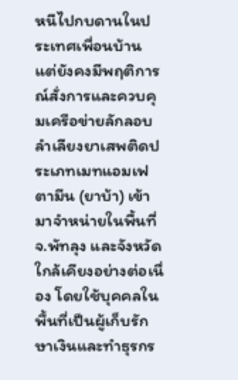หนีไปกบดานในประเทศเพื่อนบ้าน แต่ยังคงมีพฤติการณ์สั่งการและควบคุมเครือข่ายลักลอบลำเลียงยาเสพติดประเภทเมทแอมเฟตามีน (ยาบ้า) เข้ามาจำหน่ายในพื้นที่ จ.พัทลุง และจังหวัดใกล้เคียงอย่างต่อเนื่อง โดยใช้บุคคลในพื้นที่เป็นผู้เก็บรักษาเงินและทำธุรกร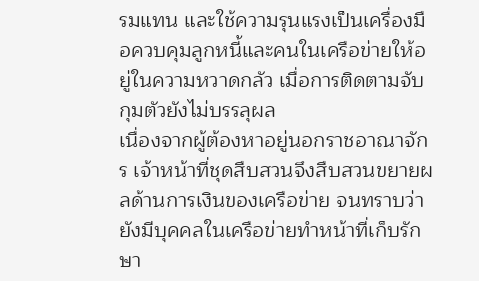รมแทน และใช้ความรุนแรงเป็นเครื่องมือควบคุมลูกหนี้และคนในเครือข่ายให้อยู่ในความหวาดกลัว เมื่อการติดตามจับกุมตัวยังไม่บรรลุผล
เนื่องจากผู้ต้องหาอยู่นอกราชอาณาจักร เจ้าหน้าที่ชุดสืบสวนจึงสืบสวนขยายผลด้านการเงินของเครือข่าย จนทราบว่ายังมีบุคคลในเครือข่ายทำหน้าที่เก็บรักษา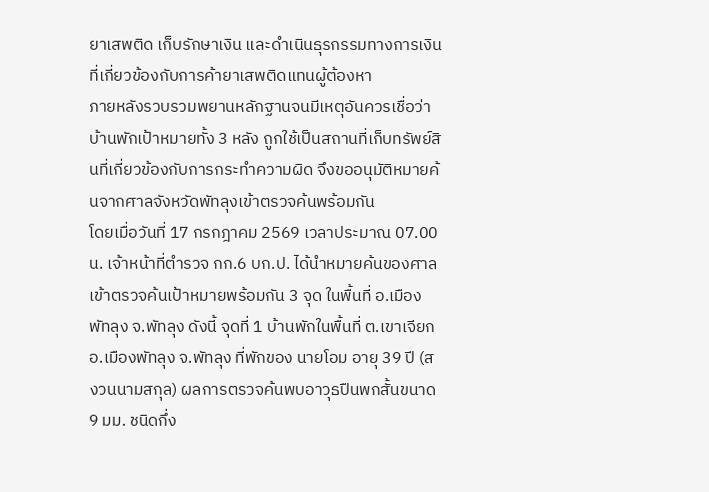ยาเสพติด เก็บรักษาเงิน และดำเนินธุรกรรมทางการเงินที่เกี่ยวข้องกับการค้ายาเสพติดแทนผู้ต้องหา
ภายหลังรวบรวมพยานหลักฐานจนมีเหตุอันควรเชื่อว่าบ้านพักเป้าหมายทั้ง 3 หลัง ถูกใช้เป็นสถานที่เก็บทรัพย์สินที่เกี่ยวข้องกับการกระทำความผิด จึงขออนุมัติหมายค้นจากศาลจังหวัดพัทลุงเข้าตรวจค้นพร้อมกัน
โดยเมื่อวันที่ 17 กรกฎาคม 2569 เวลาประมาณ 07.00 น. เจ้าหน้าที่ตำรวจ กก.6 บก.ป. ได้นำหมายค้นของศาลเข้าตรวจค้นเป้าหมายพร้อมกัน 3 จุด ในพื้นที่ อ.เมืองพัทลุง จ.พัทลุง ดังนี้ จุดที่ 1 บ้านพักในพื้นที่ ต.เขาเจียก อ.เมืองพัทลุง จ.พัทลุง ที่พักของ นายโอม อายุ 39 ปี (สงวนนามสกุล) ผลการตรวจค้นพบอาวุธปืนพกสั้นขนาด 9 มม. ชนิดกึ่ง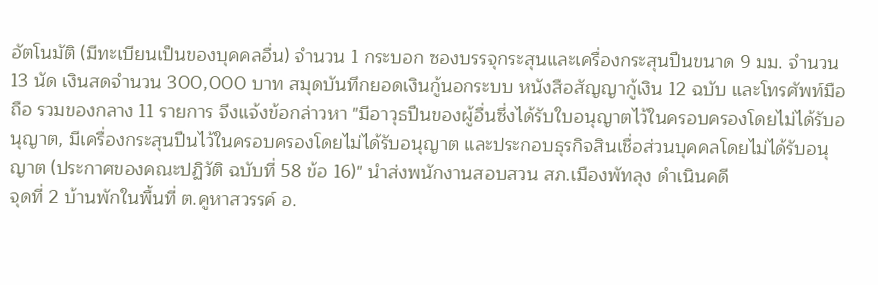อัตโนมัติ (มีทะเบียนเป็นของบุคคลอื่น) จำนวน 1 กระบอก ซองบรรจุกระสุนและเครื่องกระสุนปืนขนาด 9 มม. จำนวน 13 นัด เงินสดจำนวน 300,000 บาท สมุดบันทึกยอดเงินกู้นอกระบบ หนังสือสัญญากู้เงิน 12 ฉบับ และโทรศัพท์มือถือ รวมของกลาง 11 รายการ จึงแจ้งข้อกล่าวหา "มีอาวุธปืนของผู้อื่นซึ่งได้รับใบอนุญาตไว้ในครอบครองโดยไม่ได้รับอนุญาต, มีเครื่องกระสุนปืนไว้ในครอบครองโดยไม่ได้รับอนุญาต และประกอบธุรกิจสินเชื่อส่วนบุคคลโดยไม่ได้รับอนุญาต (ประกาศของคณะปฏิวัติ ฉบับที่ 58 ข้อ 16)" นำส่งพนักงานสอบสวน สภ.เมืองพัทลุง ดำเนินคดี
จุดที่ 2 บ้านพักในพื้นที่ ต.คูหาสวรรค์ อ.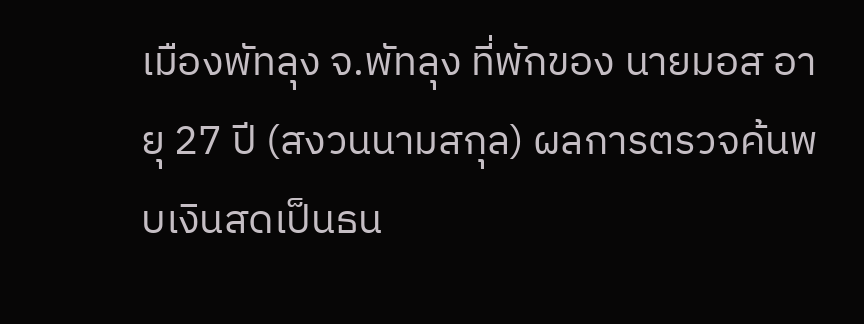เมืองพัทลุง จ.พัทลุง ที่พักของ นายมอส อายุ 27 ปี (สงวนนามสกุล) ผลการตรวจค้นพบเงินสดเป็นธน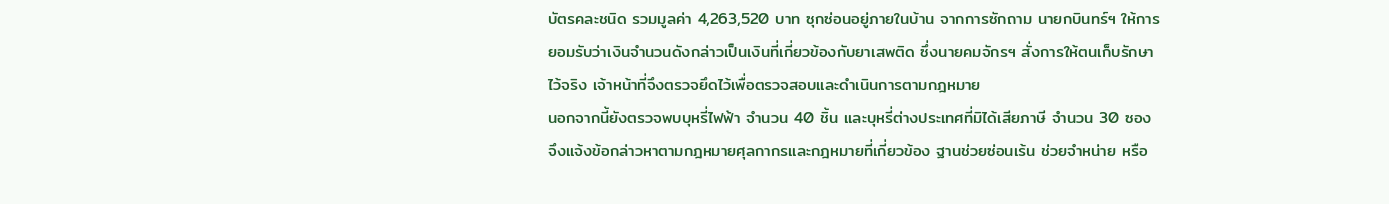บัตรคละชนิด รวมมูลค่า 4,263,520 บาท ซุกซ่อนอยู่ภายในบ้าน จากการซักถาม นายกบินทร์ฯ ให้การยอมรับว่าเงินจำนวนดังกล่าวเป็นเงินที่เกี่ยวข้องกับยาเสพติด ซึ่งนายคมจักรฯ สั่งการให้ตนเก็บรักษาไว้จริง เจ้าหน้าที่จึงตรวจยึดไว้เพื่อตรวจสอบและดำเนินการตามกฎหมาย
นอกจากนี้ยังตรวจพบบุหรี่ไฟฟ้า จำนวน 40 ชิ้น และบุหรี่ต่างประเทศที่มิได้เสียภาษี จำนวน 30 ซอง จึงแจ้งข้อกล่าวหาตามกฎหมายศุลกากรและกฎหมายที่เกี่ยวข้อง ฐานช่วยซ่อนเร้น ช่วยจำหน่าย หรือ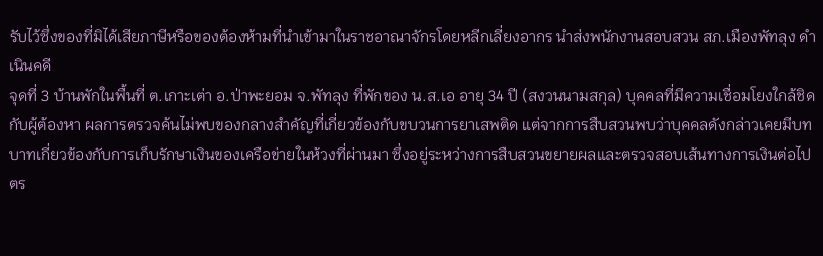รับไว้ซึ่งของที่มิได้เสียภาษีหรือของต้องห้ามที่นำเข้ามาในราชอาณาจักรโดยหลีกเลี่ยงอากร นำส่งพนักงานสอบสวน สภ.เมืองพัทลุง ดำเนินคดี
จุดที่ 3 บ้านพักในพื้นที่ ต.เกาะเต่า อ.ป่าพะยอม จ.พัทลุง ที่พักของ น.ส.เอ อายุ 34 ปี (สงวนนามสกุล) บุคคลที่มีความเชื่อมโยงใกล้ชิดกับผู้ต้องหา ผลการตรวจค้นไม่พบของกลางสำคัญที่เกี่ยวข้องกับขบวนการยาเสพติด แต่จากการสืบสวนพบว่าบุคคลดังกล่าวเคยมีบทบาทเกี่ยวข้องกับการเก็บรักษาเงินของเครือข่ายในห้วงที่ผ่านมา ซึ่งอยู่ระหว่างการสืบสวนขยายผลและตรวจสอบเส้นทางการเงินต่อไป
ตร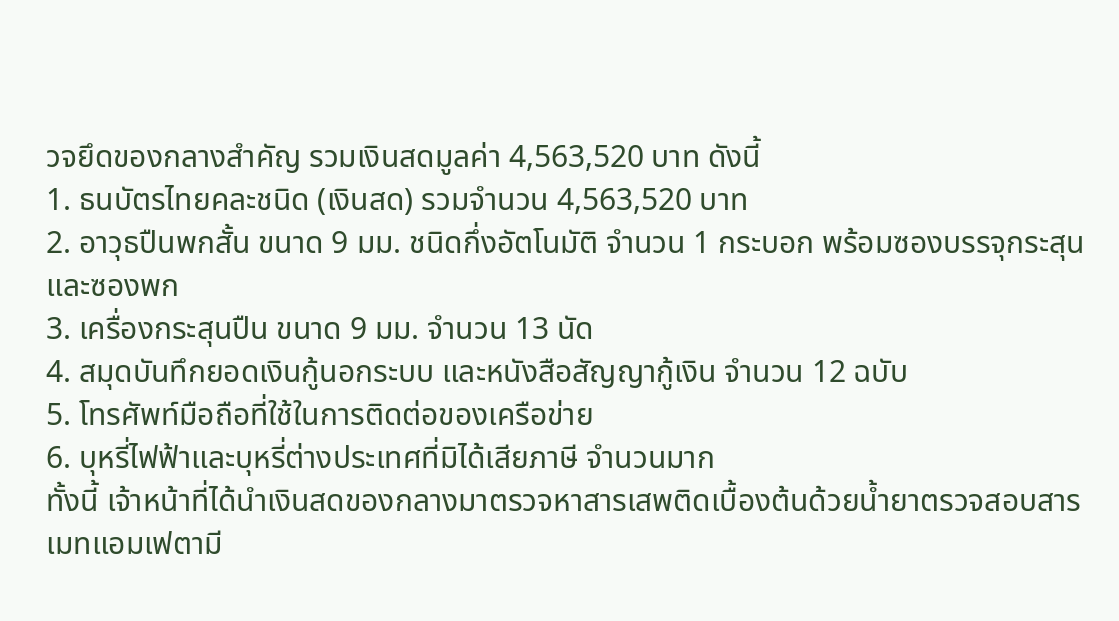วจยึดของกลางสำคัญ รวมเงินสดมูลค่า 4,563,520 บาท ดังนี้
1. ธนบัตรไทยคละชนิด (เงินสด) รวมจำนวน 4,563,520 บาท
2. อาวุธปืนพกสั้น ขนาด 9 มม. ชนิดกึ่งอัตโนมัติ จำนวน 1 กระบอก พร้อมซองบรรจุกระสุนและซองพก
3. เครื่องกระสุนปืน ขนาด 9 มม. จำนวน 13 นัด
4. สมุดบันทึกยอดเงินกู้นอกระบบ และหนังสือสัญญากู้เงิน จำนวน 12 ฉบับ
5. โทรศัพท์มือถือที่ใช้ในการติดต่อของเครือข่าย
6. บุหรี่ไฟฟ้าและบุหรี่ต่างประเทศที่มิได้เสียภาษี จำนวนมาก
ทั้งนี้ เจ้าหน้าที่ได้นำเงินสดของกลางมาตรวจหาสารเสพติดเบื้องต้นด้วยน้ำยาตรวจสอบสารเมทแอมเฟตามี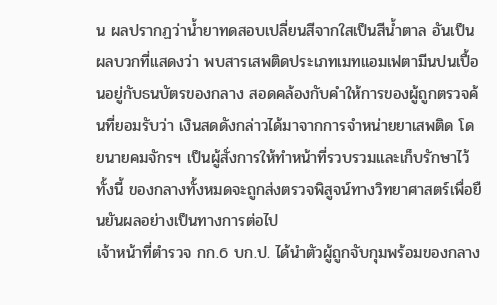น ผลปรากฏว่าน้ำยาทดสอบเปลี่ยนสีจากใสเป็นสีน้ำตาล อันเป็นผลบวกที่แสดงว่า พบสารเสพติดประเภทเมทแอมเฟตามีนปนเปื้อนอยู่กับธนบัตรของกลาง สอดคล้องกับคำให้การของผู้ถูกตรวจค้นที่ยอมรับว่า เงินสดดังกล่าวได้มาจากการจำหน่ายยาเสพติด โดยนายคมจักรฯ เป็นผู้สั่งการให้ทำหน้าที่รวบรวมและเก็บรักษาไว้ ทั้งนี้ ของกลางทั้งหมดจะถูกส่งตรวจพิสูจน์ทางวิทยาศาสตร์เพื่อยืนยันผลอย่างเป็นทางการต่อไป
เจ้าหน้าที่ตำรวจ กก.6 บก.ป. ได้นำตัวผู้ถูกจับกุมพร้อมของกลาง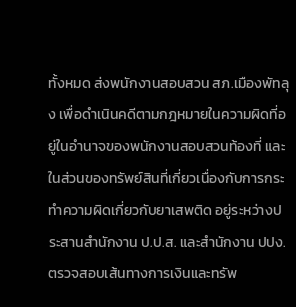ทั้งหมด ส่งพนักงานสอบสวน สภ.เมืองพัทลุง เพื่อดำเนินคดีตามกฎหมายในความผิดที่อยู่ในอำนาจของพนักงานสอบสวนท้องที่ และในส่วนของทรัพย์สินที่เกี่ยวเนื่องกับการกระทำความผิดเกี่ยวกับยาเสพติด อยู่ระหว่างประสานสำนักงาน ป.ป.ส. และสำนักงาน ปปง. ตรวจสอบเส้นทางการเงินและทรัพ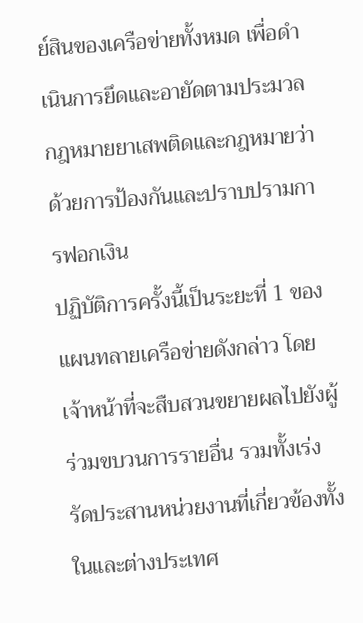ย์สินของเครือข่ายทั้งหมด เพื่อดำเนินการยึดและอายัดตามประมวลกฎหมายยาเสพติดและกฎหมายว่าด้วยการป้องกันและปราบปรามการฟอกเงิน
ปฏิบัติการครั้งนี้เป็นระยะที่ 1 ของแผนทลายเครือข่ายดังกล่าว โดยเจ้าหน้าที่จะสืบสวนขยายผลไปยังผู้ร่วมขบวนการรายอื่น รวมทั้งเร่งรัดประสานหน่วยงานที่เกี่ยวข้องทั้งในและต่างประเทศ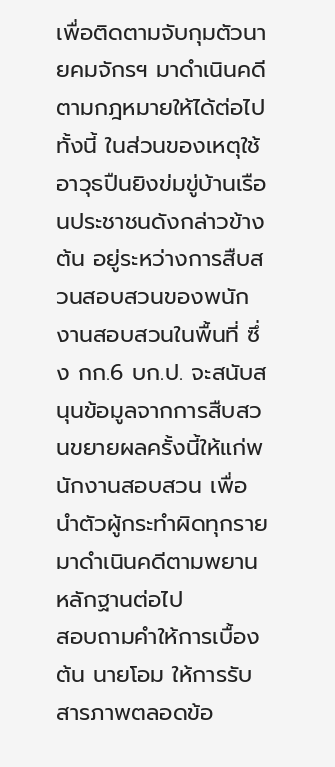เพื่อติดตามจับกุมตัวนายคมจักรฯ มาดำเนินคดีตามกฎหมายให้ได้ต่อไป ทั้งนี้ ในส่วนของเหตุใช้อาวุธปืนยิงข่มขู่บ้านเรือนประชาชนดังกล่าวข้างต้น อยู่ระหว่างการสืบสวนสอบสวนของพนักงานสอบสวนในพื้นที่ ซึ่ง กก.6 บก.ป. จะสนับสนุนข้อมูลจากการสืบสวนขยายผลครั้งนี้ให้แก่พนักงานสอบสวน เพื่อนำตัวผู้กระทำผิดทุกรายมาดำเนินคดีตามพยานหลักฐานต่อไป
สอบถามคำให้การเบื้องต้น นายโอม ให้การรับสารภาพตลอดข้อ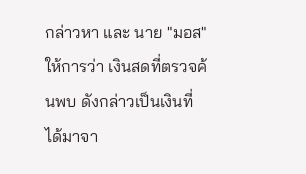กล่าวหา และ นาย "มอส" ให้การว่า เงินสดที่ตรวจค้นพบ ดังกล่าวเป็นเงินที่ได้มาจา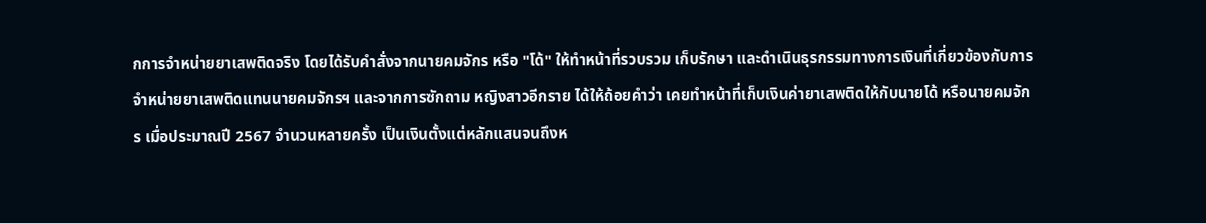กการจำหน่ายยาเสพติดจริง โดยได้รับคำสั่งจากนายคมจักร หรือ "โด้" ให้ทำหน้าที่รวบรวม เก็บรักษา และดำเนินธุรกรรมทางการเงินที่เกี่ยวข้องกับการจำหน่ายยาเสพติดแทนนายคมจักรฯ และจากการซักถาม หญิงสาวอีกราย ได้ให้ถ้อยคำว่า เคยทำหน้าที่เก็บเงินค่ายาเสพติดให้กับนายโด้ หรือนายคมจักร เมื่อประมาณปี 2567 จำนวนหลายครั้ง เป็นเงินตั้งแต่หลักแสนจนถึงห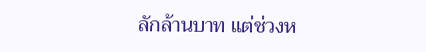ลักล้านบาท แต่ช่วงห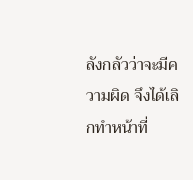ลังกลัวว่าจะมีความผิด จึงได้เลิกทำหน้าที่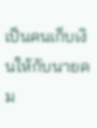เป็นคนเก็บเงินให้กับนายคม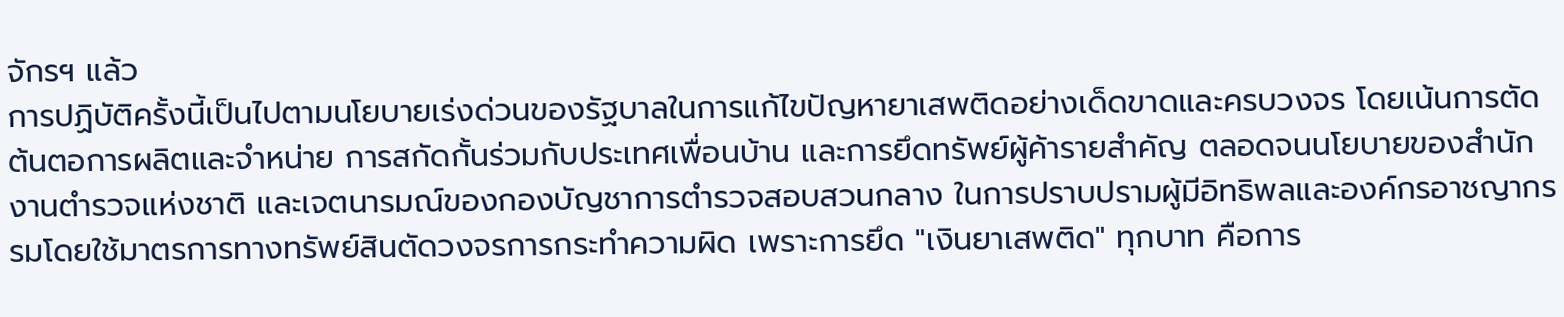จักรฯ แล้ว
การปฏิบัติครั้งนี้เป็นไปตามนโยบายเร่งด่วนของรัฐบาลในการแก้ไขปัญหายาเสพติดอย่างเด็ดขาดและครบวงจร โดยเน้นการตัดต้นตอการผลิตและจำหน่าย การสกัดกั้นร่วมกับประเทศเพื่อนบ้าน และการยึดทรัพย์ผู้ค้ารายสำคัญ ตลอดจนนโยบายของสำนักงานตำรวจแห่งชาติ และเจตนารมณ์ของกองบัญชาการตำรวจสอบสวนกลาง ในการปราบปรามผู้มีอิทธิพลและองค์กรอาชญากรรมโดยใช้มาตรการทางทรัพย์สินตัดวงจรการกระทำความผิด เพราะการยึด "เงินยาเสพติด" ทุกบาท คือการ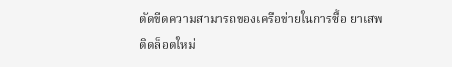ตัดขีดความสามารถของเครือข่ายในการซื้อ ยาเสพติดล็อตใหม่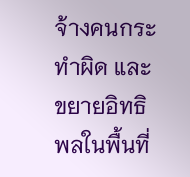จ้างคนกระทำผิด และขยายอิทธิพลในพื้นที่